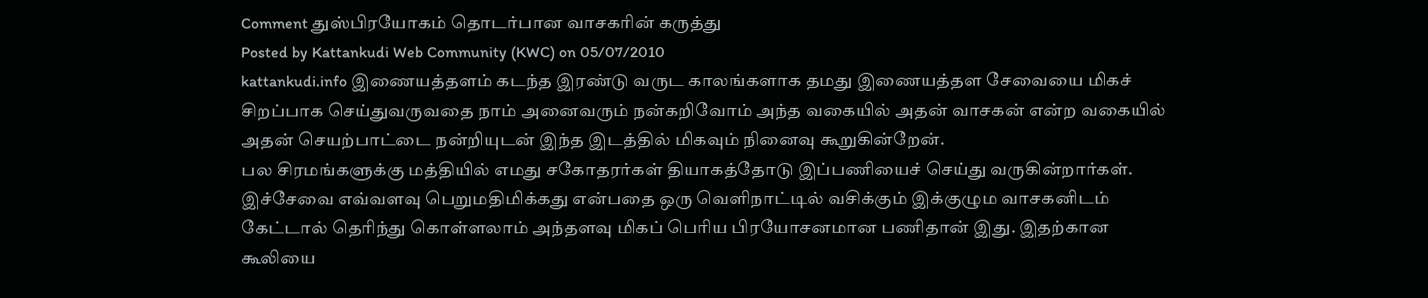Comment துஸ்பிரயோகம் தொடர்பான வாசகரின் கருத்து
Posted by Kattankudi Web Community (KWC) on 05/07/2010
kattankudi.info இணையத்தளம் கடந்த இரண்டு வருட காலங்களாக தமது இணையத்தள சேவையை மிகச் சிறப்பாக செய்துவருவதை நாம் அனைவரும் நன்கறிவோம் அந்த வகையில் அதன் வாசகன் என்ற வகையில் அதன் செயற்பாட்டை நன்றியுடன் இந்த இடத்தில் மிகவும் நினைவு கூறுகின்றேன்.
பல சிரமங்களுக்கு மத்தியில் எமது சகோதரர்கள் தியாகத்தோடு இப்பணியைச் செய்து வருகின்றார்கள். இச்சேவை எவ்வளவு பெறுமதிமிக்கது என்பதை ஒரு வெளிநாட்டில் வசிக்கும் இக்குழும வாசகனிடம் கேட்டால் தெரிந்து கொள்ளலாம் அந்தளவு மிகப் பெரிய பிரயோசனமான பணிதான் இது. இதற்கான கூலியை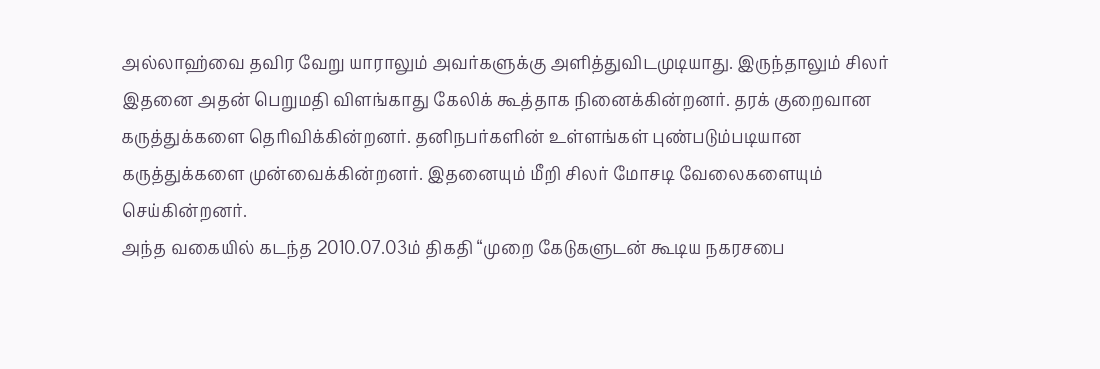அல்லாஹ்வை தவிர வேறு யாராலும் அவர்களுக்கு அளித்துவிடமுடியாது. இருந்தாலும் சிலர் இதனை அதன் பெறுமதி விளங்காது கேலிக் கூத்தாக நினைக்கின்றனர். தரக் குறைவான கருத்துக்களை தெரிவிக்கின்றனர். தனிநபர்களின் உள்ளங்கள் புண்படும்படியான கருத்துக்களை முன்வைக்கின்றனர். இதனையும் மீறி சிலர் மோசடி வேலைகளையும் செய்கின்றனர்.
அந்த வகையில் கடந்த 2010.07.03ம் திகதி “முறை கேடுகளுடன் கூடிய நகரசபை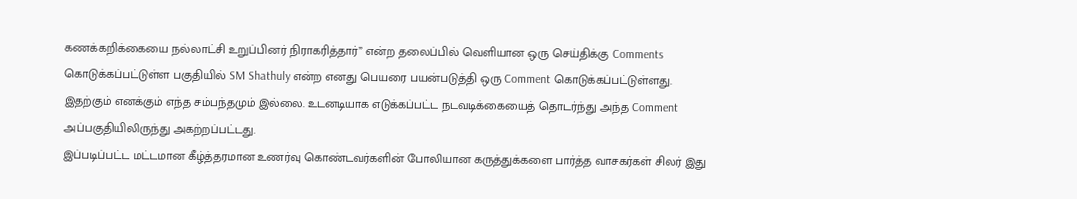கணக்கறிக்கையை நல்லாட்சி உறுப்பினர் நிராகரித்தார்” என்ற தலைப்பில் வெளியான ஒரு செய்திக்கு Comments கொடுக்கப்பட்டுள்ள பகுதியில் SM Shathuly என்ற எனது பெயரை பயன்படுத்தி ஒரு Comment கொடுக்கப்பட்டுள்ளது. இதற்கும் எனக்கும் எந்த சம்பந்தமும் இல்லை. உடனடியாக எடுக்கப்பட்ட நடவடிக்கையைத் தொடர்ந்து அந்த Comment அப்பகுதியிலிருந்து அகற்றப்பட்டது.
இப்படிப்பட்ட மட்டமான கீழ்த்தரமான உணர்வு கொண்டவர்களின் போலியான கருத்துக்களை பார்த்த வாசகர்கள் சிலர் இது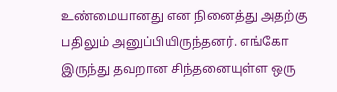உண்மையானது என நினைத்து அதற்கு பதிலும் அனுப்பியிருந்தனர். எங்கோ இருந்து தவறான சிந்தனையுள்ள ஒரு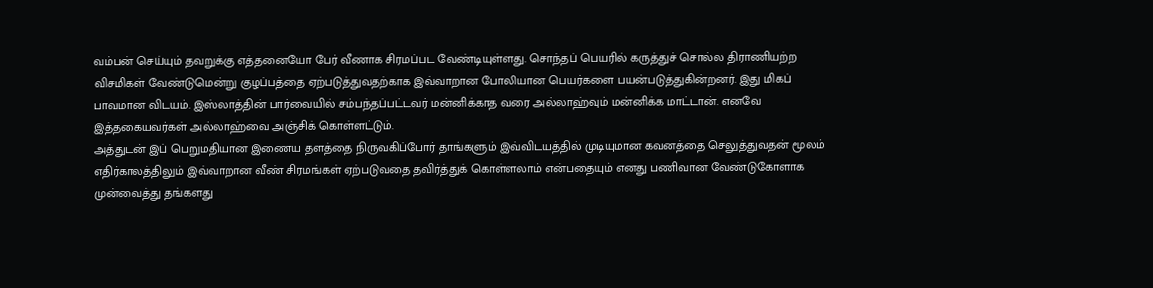வம்பன் செய்யும் தவறுக்கு எத்தனையோ பேர் வீணாக சிரமப்பட வேண்டியுள்ளது. சொந்தப் பெயரில் கருத்துச் சொல்ல திராணியற்ற விசமிகள் வேண்டுமென்று குழப்பத்தை ஏற்படுத்துவதற்காக இவ்வாறான போலியான பெயர்களை பயன்படுத்துகின்றனர். இது மிகப் பாவமான விடயம். இஸ்லாத்தின் பார்வையில் சம்பந்தப்பட்டவர் மன்னிக்காத வரை அல்லாஹ்வும் மன்னிக்க மாட்டான். எனவே இத்தகையவர்கள் அல்லாஹ்வை அஞ்சிக் கொள்ளட்டும்.
அத்துடன் இப் பெறுமதியான இணைய தளத்தை நிருவகிப்போர் தாங்களும் இவ்விடயத்தில் முடியுமான கவனத்தை செலுத்துவதன் மூலம் எதிர்காலத்திலும் இவ்வாறான வீண் சிரமங்கள் ஏற்படுவதை தவிர்த்துக் கொள்ளலாம் என்பதையும் எனது பணிவான வேண்டுகோளாக முன்வைத்து தங்களது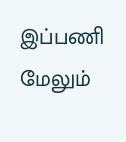இப்பணி மேலும்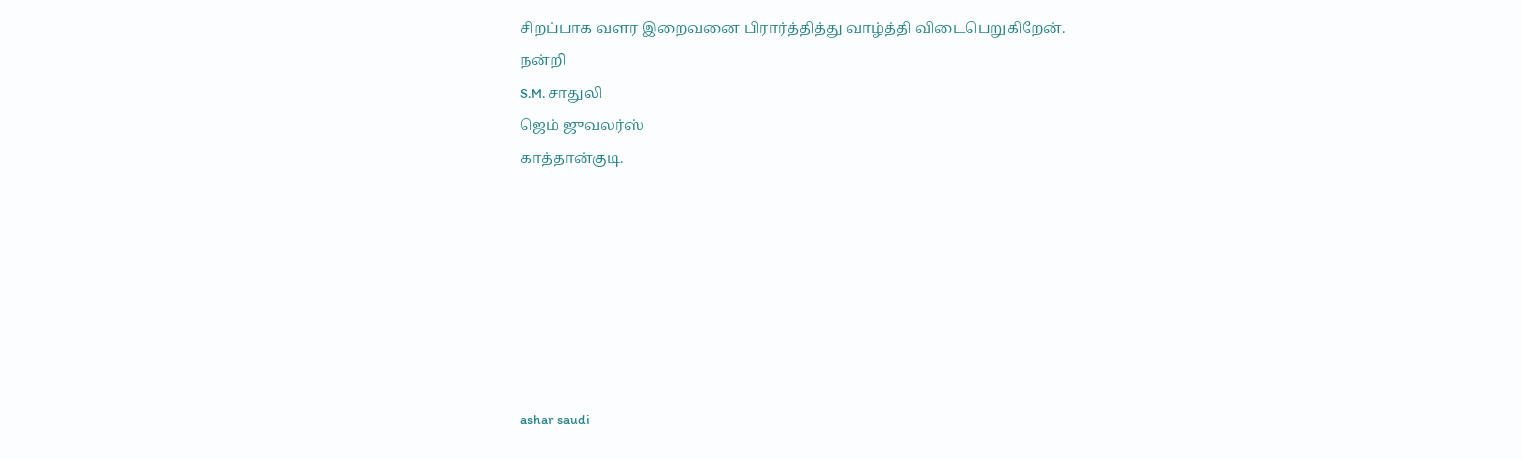சிறப்பாக வளர இறைவனை பிரார்த்தித்து வாழ்த்தி விடைபெறுகிறேன்.
நன்றி
S.M. சாதுலி
ஜெம் ஜுவலர்ஸ்
காத்தான்குடி.







ashar saudi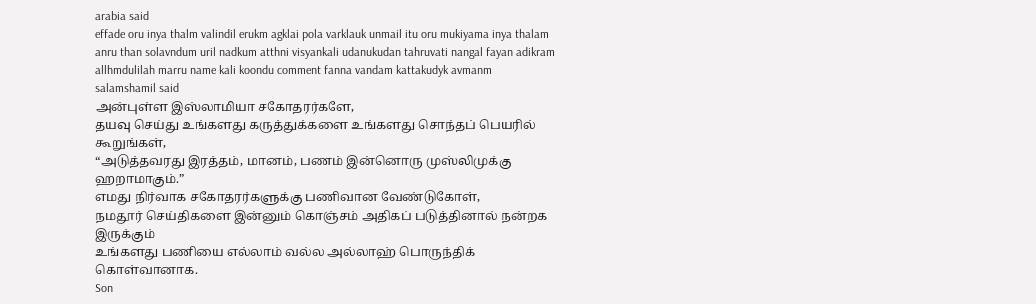arabia said
effade oru inya thalm valindil erukm agklai pola varklauk unmail itu oru mukiyama inya thalam anru than solavndum uril nadkum atthni visyankali udanukudan tahruvati nangal fayan adikram allhmdulilah marru name kali koondu comment fanna vandam kattakudyk avmanm
salamshamil said
அன்புள்ள இஸ்லாமியா சகோதரர்களே,
தயவு செய்து உங்களது கருத்துக்களை உங்களது சொந்தப் பெயரில் கூறுங்கள்,
“அடுத்தவரது இரத்தம், மானம், பணம் இன்னொரு முஸ்லிமுக்கு ஹறாமாகும்.”
எமது நிர்வாக சகோதரர்களுக்கு பணிவான வேண்டுகோள்,
நமதூர் செய்திகளை இன்னும் கொஞ்சம் அதிகப் படுத்தினால் நன்றக இருக்கும்
உங்களது பணியை எல்லாம் வல்ல அல்லாஹ் பொருந்திக் கொள்வானாக.
Son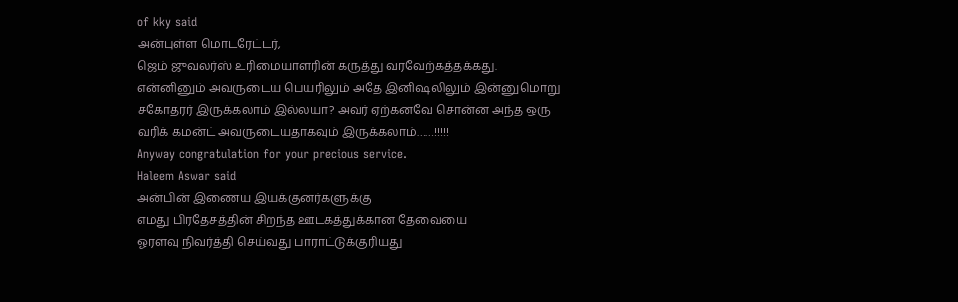of kky said
அன்புள்ள மொடரேட்டர்,
ஜெம் ஜுவலர்ஸ் உரிமையாளரின் கருத்து வரவேற்கத்தக்கது. என்னினும் அவருடைய பெயரிலும் அதே இனிஷலிலும் இன்னுமொறு சகோதரர் இருக்கலாம் இல்லயா? அவர் ஏற்கனவே சொன்ன அந்த ஒரு வரிக் கமன்ட் அவருடையதாகவும் இருக்கலாம்……!!!!!
Anyway congratulation for your precious service.
Haleem Aswar said
அன்பின் இணைய இயக்குனர்களுக்கு
எமது பிரதேசத்தின் சிறந்த ஊடகத்துக்கான தேவையை
ஓரளவு நிவர்த்தி செய்வது பாராட்டுக்குரியது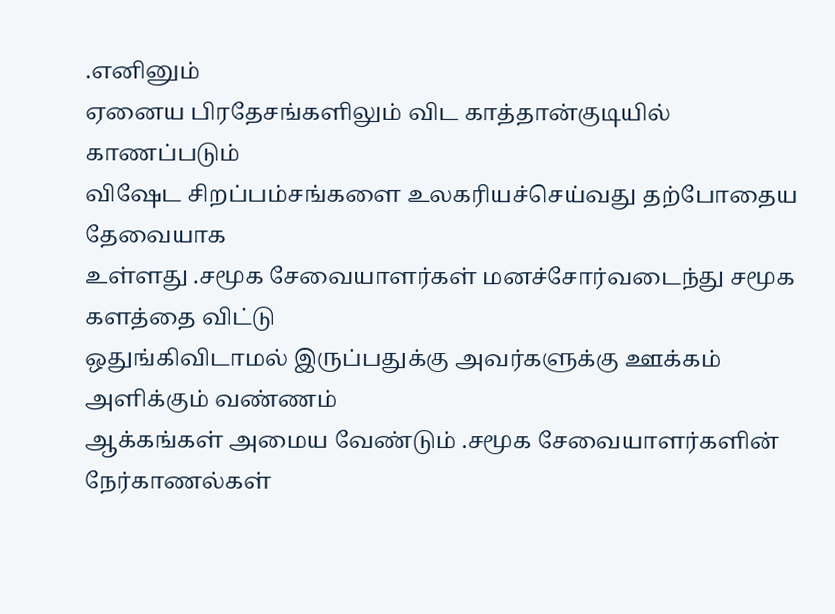.எனினும்
ஏனைய பிரதேசங்களிலும் விட காத்தான்குடியில் காணப்படும்
விஷேட சிறப்பம்சங்களை உலகரியச்செய்வது தற்போதைய தேவையாக
உள்ளது .சமூக சேவையாளர்கள் மனச்சோர்வடைந்து சமூக களத்தை விட்டு
ஒதுங்கிவிடாமல் இருப்பதுக்கு அவர்களுக்கு ஊக்கம் அளிக்கும் வண்ணம்
ஆக்கங்கள் அமைய வேண்டும் .சமூக சேவையாளர்களின் நேர்காணல்கள்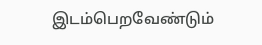இடம்பெறவேண்டும்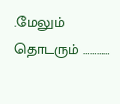.மேலும் தொடரும் …………